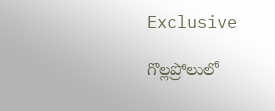Exclusive

గొల్లప్రోలులో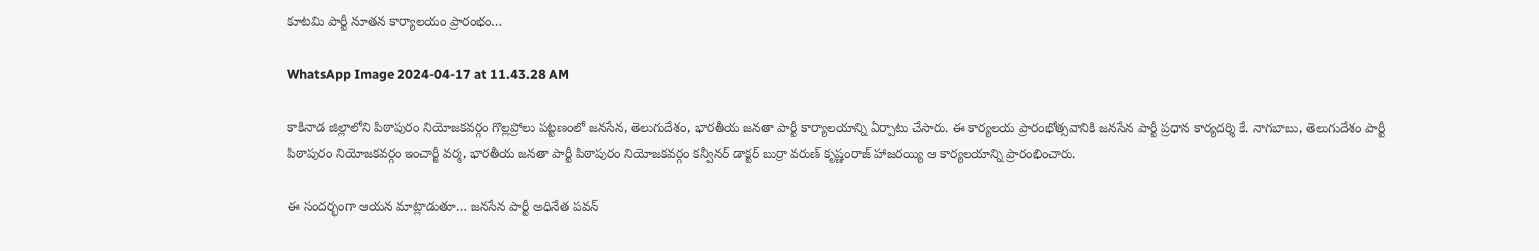కూటమి పార్టీ నూతన కార్యాలయం ప్రారంభం…

WhatsApp Image 2024-04-17 at 11.43.28 AM

కాకినాడ జిల్లాలోని పిఠాపురం నియోజకవర్గం గొల్లప్రోలు పట్టణంలో జనసేన, తెలుగుదేశం, భారతీయ జనతా పార్టీ కార్యాలయాన్ని ఏర్పాటు చేసారు. ఈ కార్యలయ ప్రారంభోత్సవానికి జనసేన పార్టీ ప్రధాన కార్యదర్శి కే. నాగబాబు, తెలుగుదేశం పార్టీ పిఠాపురం నియోజకవర్గం ఇంచార్జీ వర్మ, భారతీయ జనతా పార్టీ పిఠాపురం నియోజకవర్గం కన్వీనర్ డాక్టర్ బుర్రా వరుణ్ కృష్ణంరాజ్ హాజరయ్యి ఆ కార్యలయాన్ని ప్రారంభించారు.

ఈ సందర్భంగా ఆయన మాట్లాడుతూ… జనసేన పార్టీ అధినేత పవన్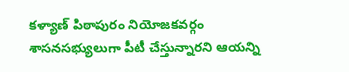కళ్యాణ్ పిఠాపురం నియోజకవర్గం శాసనసభ్యులుగా పీటీ చేస్తున్నారని ఆయన్ని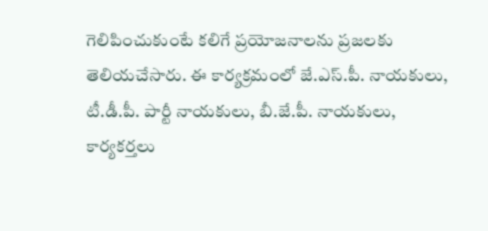గెలిపించుకుంటే కలిగే ప్రయోజనాలను ప్రజలకు తెలియచేసారు. ఈ కార్యక్రమంలో జే.ఎస్.పీ. నాయకులు, టీ.డీ.పీ. పార్టీ నాయకులు, బీ.జే.పీ. నాయకులు, కార్యకర్తలు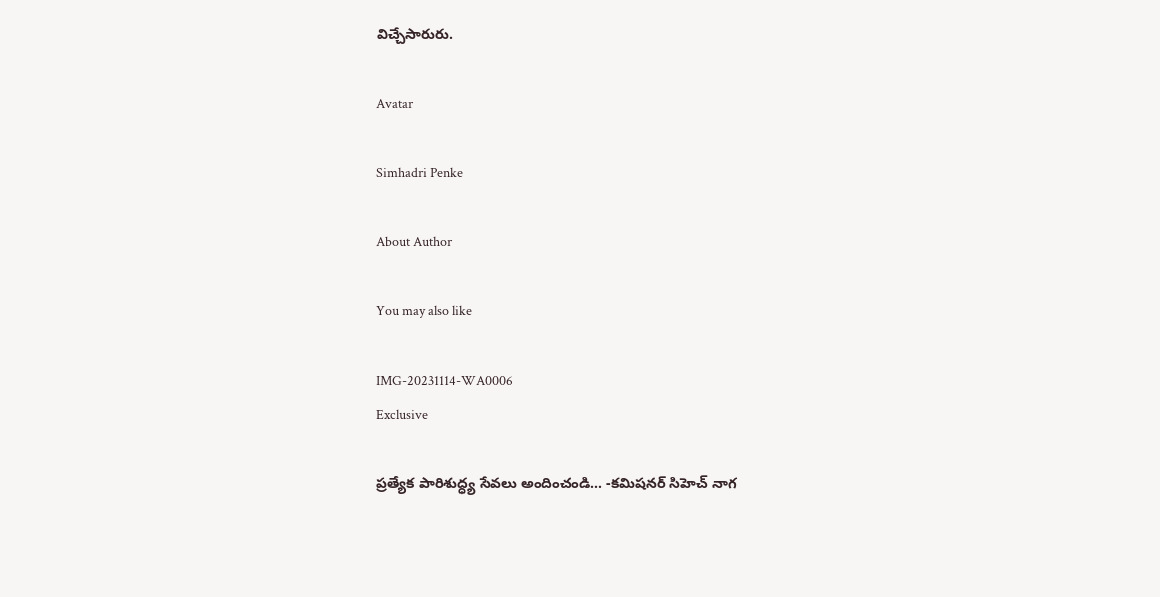విచ్చేసారురు.

Avatar

Simhadri Penke

About Author

You may also like

IMG-20231114-WA0006
Exclusive

ప్రత్యేక పారిశుద్ధ్య సేవలు అందించండి… -కమిషనర్ సిహెచ్ నాగ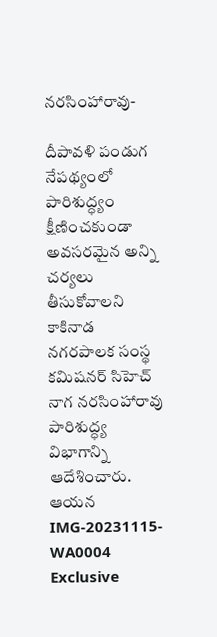నరసింహారావు-

దీపావళి పండుగ నేపథ్యంలో పారిశుద్ధ్యం క్షీణించకుండా అవసరమైన అన్ని చర్యలు తీసుకోవాలని కాకినాడ నగరపాలక సంస్థ కమిషనర్ సిహెచ్ నాగ నరసింహారావు పారిశుద్ధ్య విభాగాన్ని ఆదేశించారు. ఆయన
IMG-20231115-WA0004
Exclusive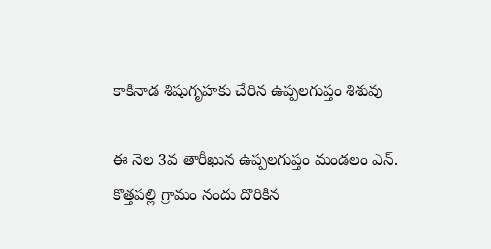కాకినాడ శిషుగృహకు చేరిన ఉప్పలగుప్తం శిశువు

ఈ నెల 3వ తారీఖున ఉప్పలగుప్తం మండలం ఎన్. కొత్తపల్లి గ్రామం నందు దొరికిన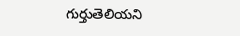గుర్తుతెలియని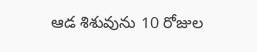ఆడ శిశువును 10 రోజుల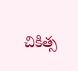చికిత్స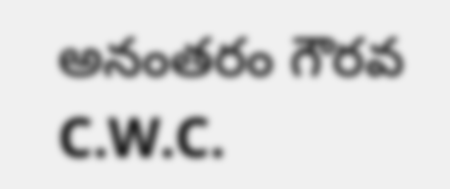అనంతరం గౌరవ C.W.C.